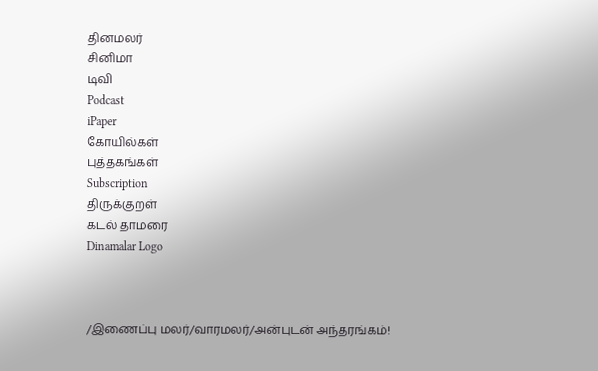தினமலர்
சினிமா
டிவி
Podcast
iPaper
கோயில்கள்
புத்தகங்கள்
Subscription
திருக்குறள்
கடல் தாமரை
Dinamalar Logo



/இணைப்பு மலர்/வாரமலர்/அன்புடன் அந்தரங்கம்!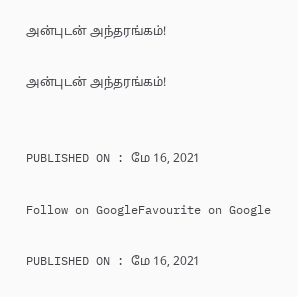அன்புடன் அந்தரங்கம்!

அன்புடன் அந்தரங்கம்!


PUBLISHED ON : மே 16, 2021

Follow on GoogleFavourite on Google

PUBLISHED ON : மே 16, 2021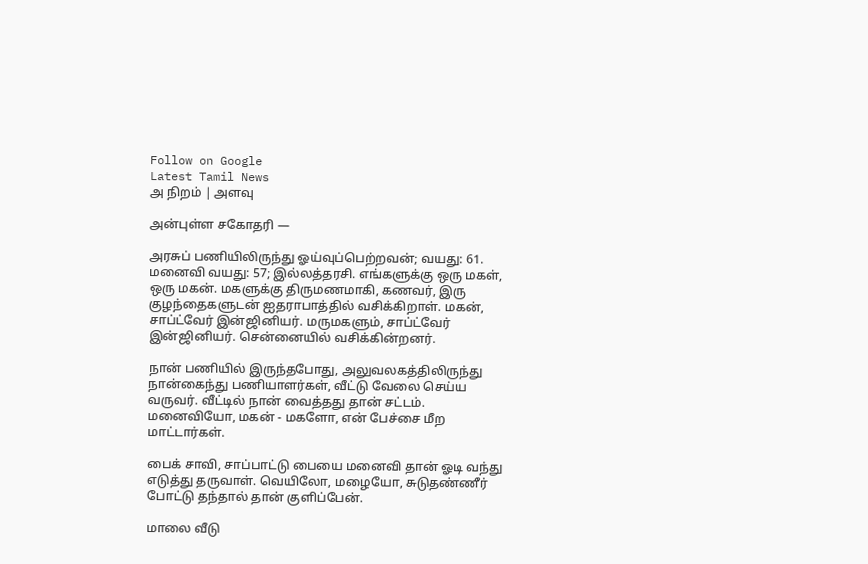Follow on Google
Latest Tamil News
அ நிறம் | அளவு

அன்புள்ள சகோதரி —

அரசுப் பணியிலிருந்து ஓய்வுப்பெற்றவன்; வயது: 61. மனைவி வயது: 57; இல்லத்தரசி. எங்களுக்கு ஒரு மகள், ஒரு மகன். மகளுக்கு திருமணமாகி, கணவர், இரு குழந்தைகளுடன் ஐதராபாத்தில் வசிக்கிறாள். மகன், சாப்ட்வேர் இன்ஜினியர். மருமகளும், சாப்ட்வேர் இன்ஜினியர். சென்னையில் வசிக்கின்றனர்.

நான் பணியில் இருந்தபோது, அலுவலகத்திலிருந்து நான்கைந்து பணியாளர்கள், வீட்டு வேலை செய்ய வருவர். வீட்டில் நான் வைத்தது தான் சட்டம். மனைவியோ, மகன் - மகளோ, என் பேச்சை மீற மாட்டார்கள்.

பைக் சாவி, சாப்பாட்டு பையை மனைவி தான் ஓடி வந்து எடுத்து தருவாள். வெயிலோ, மழையோ, சுடுதண்ணீர் போட்டு தந்தால் தான் குளிப்பேன்.

மாலை வீடு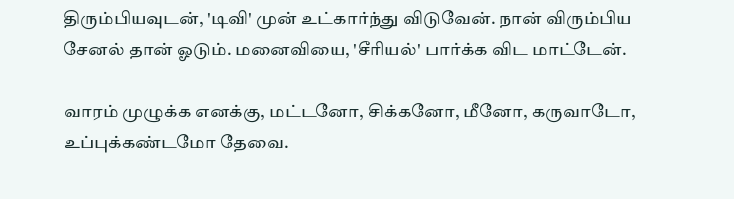திரும்பியவுடன், 'டிவி' முன் உட்கார்ந்து விடுவேன். நான் விரும்பிய சேனல் தான் ஓடும். மனைவியை, 'சீரியல்' பார்க்க விட மாட்டேன்.

வாரம் முழுக்க எனக்கு, மட்டனோ, சிக்கனோ, மீனோ, கருவாடோ, உப்புக்கண்டமோ தேவை.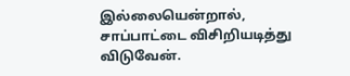இல்லையென்றால், சாப்பாட்டை விசிறியடித்து விடுவேன்.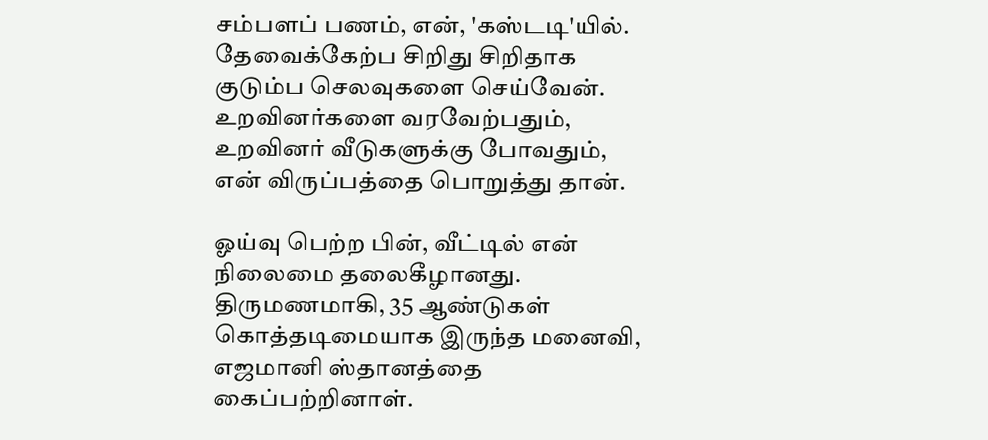சம்பளப் பணம், என், 'கஸ்டடி'யில். தேவைக்கேற்ப சிறிது சிறிதாக குடும்ப செலவுகளை செய்வேன். உறவினர்களை வரவேற்பதும், உறவினர் வீடுகளுக்கு போவதும், என் விருப்பத்தை பொறுத்து தான்.

ஓய்வு பெற்ற பின், வீட்டில் என் நிலைமை தலைகீழானது. திருமணமாகி, 35 ஆண்டுகள் கொத்தடிமையாக இருந்த மனைவி, எஜமானி ஸ்தானத்தை கைப்பற்றினாள்.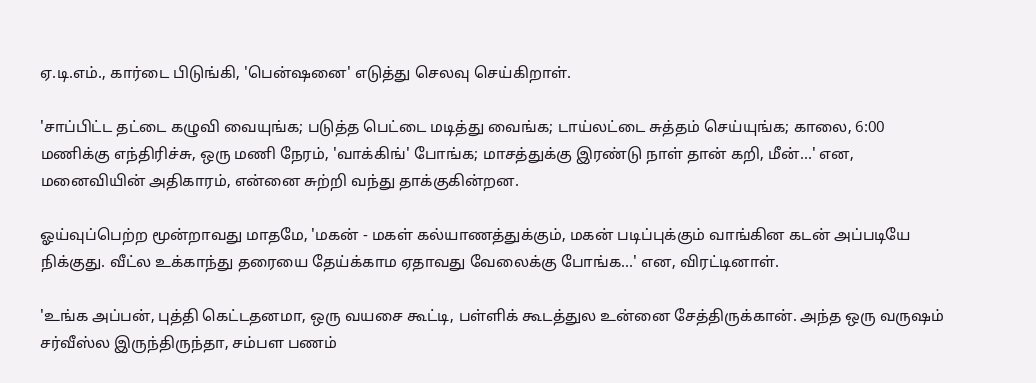ஏ.டி.எம்., கார்டை பிடுங்கி, 'பென்ஷனை' எடுத்து செலவு செய்கிறாள்.

'சாப்பிட்ட தட்டை கழுவி வையுங்க; படுத்த பெட்டை மடித்து வைங்க; டாய்லட்டை சுத்தம் செய்யுங்க; காலை, 6:00 மணிக்கு எந்திரிச்சு, ஒரு மணி நேரம், 'வாக்கிங்' போங்க; மாசத்துக்கு இரண்டு நாள் தான் கறி, மீன்...' என, மனைவியின் அதிகாரம், என்னை சுற்றி வந்து தாக்குகின்றன.

ஓய்வுப்பெற்ற மூன்றாவது மாதமே, 'மகன் - மகள் கல்யாணத்துக்கும், மகன் படிப்புக்கும் வாங்கின கடன் அப்படியே நிக்குது. வீட்ல உக்காந்து தரையை தேய்க்காம ஏதாவது வேலைக்கு போங்க...' என, விரட்டினாள்.

'உங்க அப்பன், புத்தி கெட்டதனமா, ஒரு வயசை கூட்டி, பள்ளிக் கூடத்துல உன்னை சேத்திருக்கான். அந்த ஒரு வருஷம் சர்வீஸ்ல இருந்திருந்தா, சம்பள பணம்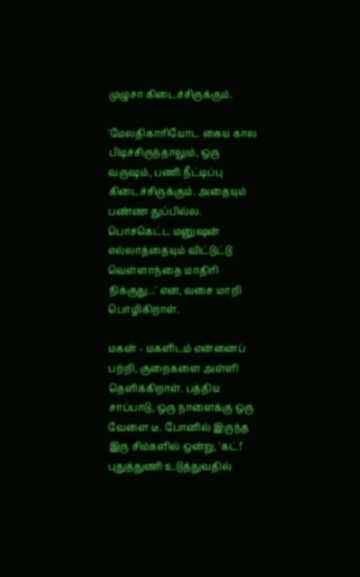முழுசா கிடைச்சிருக்கும்.

'மேலதிகாரியோட கைய கால பிடிச்சிருந்தாலும், ஒரு வருஷம், பணி நீட்டிப்பு கிடைச்சிருக்கும். அதையும் பண்ண துப்பில்ல. பொசகெட்ட மனுஷன் எல்லாத்தையும் விட்டுட்டு வெள்ளாந்தை மாதிரி நிக்குது...' என, வசை மாறி பொழிகிறாள்.

மகன் - மகளிடம் என்னைப் பற்றி, குறைகளை அள்ளி தெளிக்கிறாள். பத்திய சாப்பாடு, ஒரு நாளைக்கு ஒரு வேளை டீ. போனில் இருந்த இரு சிம்களில் ஒன்று, 'கட்!' புதுத்துணி உடுத்துவதில்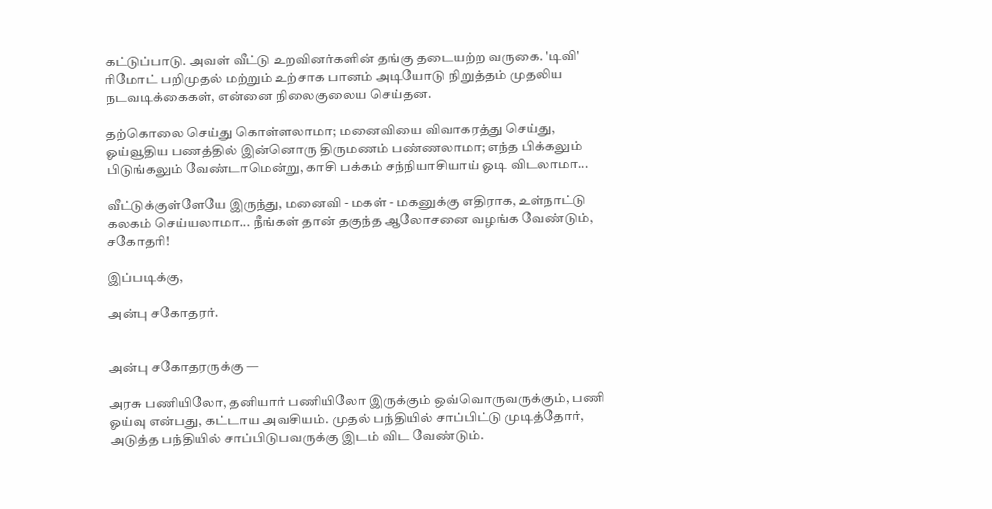கட்டுப்பாடு. அவள் வீட்டு உறவினர்களின் தங்கு தடையற்ற வருகை. 'டிவி' ரிமோட் பறிமுதல் மற்றும் உற்சாக பானம் அடியோடு நிறுத்தம் முதலிய நடவடிக்கைகள், என்னை நிலைகுலைய செய்தன.

தற்கொலை செய்து கொள்ளலாமா; மனைவியை விவாகரத்து செய்து, ஓய்வூதிய பணத்தில் இன்னொரு திருமணம் பண்ணலாமா; எந்த பிக்கலும் பிடுங்கலும் வேண்டாமென்று, காசி பக்கம் சந்நியாசியாய் ஓடி விடலாமா...

வீட்டுக்குள்ளேயே இருந்து, மனைவி - மகள் - மகனுக்கு எதிராக, உள்நாட்டு கலகம் செய்யலாமா... நீங்கள் தான் தகுந்த ஆலோசனை வழங்க வேண்டும், சகோதரி!

இப்படிக்கு,

அன்பு சகோதரர்.


அன்பு சகோதரருக்கு —

அரசு பணியிலோ, தனியார் பணியிலோ இருக்கும் ஒவ்வொருவருக்கும், பணி ஓய்வு என்பது, கட்டாய அவசியம். முதல் பந்தியில் சாப்பிட்டு முடித்தோர், அடுத்த பந்தியில் சாப்பிடுபவருக்கு இடம் விட வேண்டும்.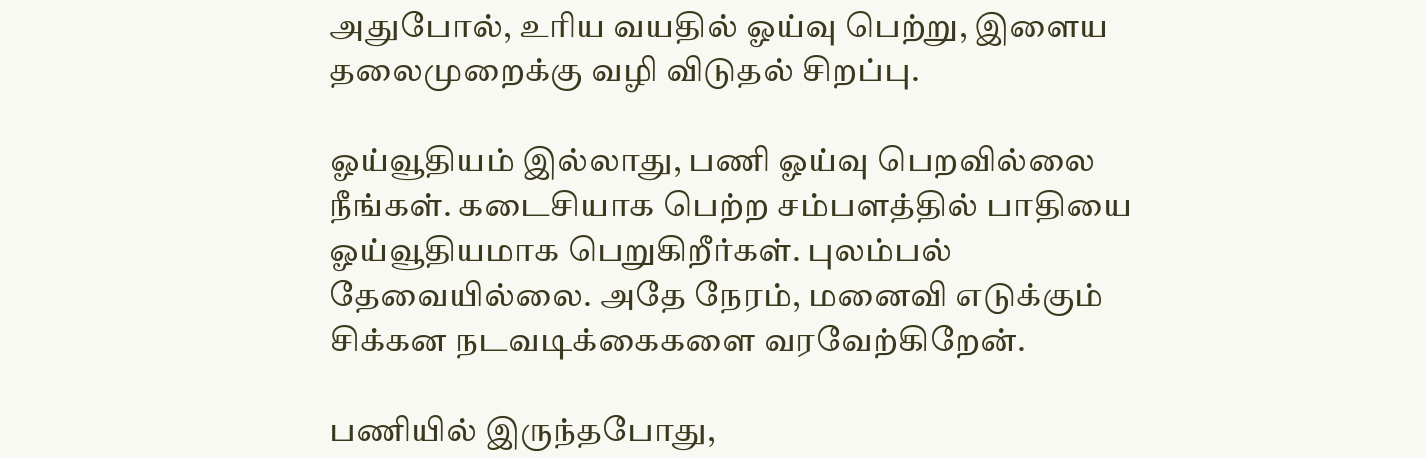அதுபோல், உரிய வயதில் ஓய்வு பெற்று, இளைய தலைமுறைக்கு வழி விடுதல் சிறப்பு.

ஓய்வூதியம் இல்லாது, பணி ஓய்வு பெறவில்லை நீங்கள். கடைசியாக பெற்ற சம்பளத்தில் பாதியை ஓய்வூதியமாக பெறுகிறீர்கள். புலம்பல் தேவையில்லை. அதே நேரம், மனைவி எடுக்கும் சிக்கன நடவடிக்கைகளை வரவேற்கிறேன்.

பணியில் இருந்தபோது,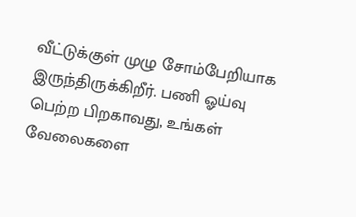வீட்டுக்குள் முழு சோம்பேறியாக இருந்திருக்கிறீர். பணி ஓய்வு பெற்ற பிறகாவது, உங்கள் வேலைகளை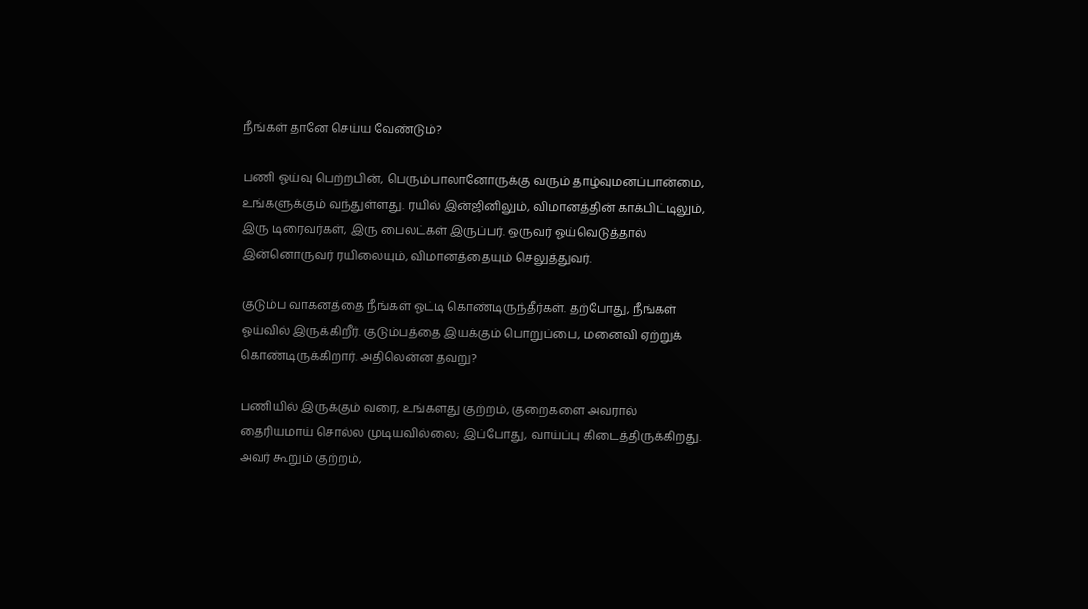நீங்கள் தானே செய்ய வேண்டும்?

பணி ஓய்வு பெற்றபின், பெரும்பாலானோருக்கு வரும் தாழ்வுமனப்பான்மை, உங்களுக்கும் வந்துள்ளது. ரயில் இன்ஜினிலும், விமானத்தின் காக்பிட்டிலும், இரு டிரைவர்கள், இரு பைலட்கள் இருப்பர். ஒருவர் ஓய்வெடுத்தால் இன்னொருவர் ரயிலையும், விமானத்தையும் செலுத்துவர்.

குடும்ப வாகனத்தை நீங்கள் ஓட்டி கொண்டிருந்தீர்கள். தற்போது, நீங்கள் ஓய்வில் இருக்கிறீர். குடும்பத்தை இயக்கும் பொறுப்பை, மனைவி ஏற்றுக் கொண்டிருக்கிறார். அதிலென்ன தவறு?

பணியில் இருக்கும் வரை, உங்களது குற்றம், குறைகளை அவரால் தைரியமாய் சொல்ல முடியவில்லை; இப்போது, வாய்ப்பு கிடைத்திருக்கிறது. அவர் கூறும் குற்றம்,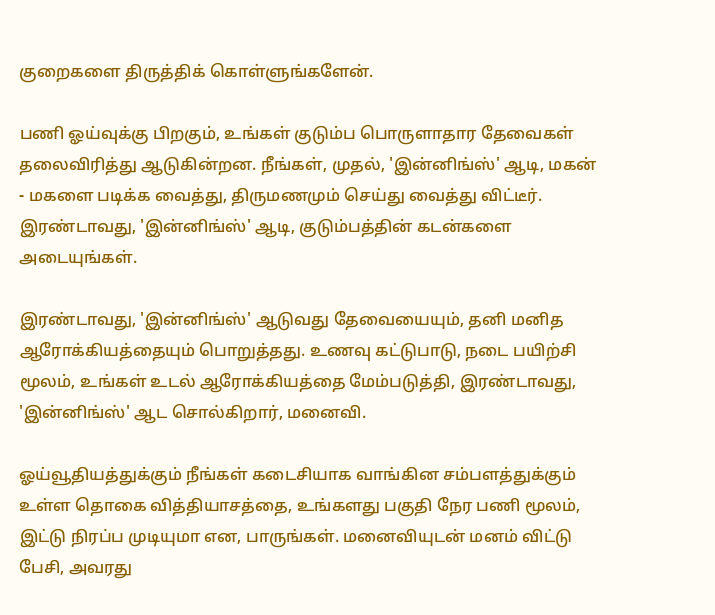குறைகளை திருத்திக் கொள்ளுங்களேன்.

பணி ஓய்வுக்கு பிறகும், உங்கள் குடும்ப பொருளாதார தேவைகள் தலைவிரித்து ஆடுகின்றன. நீங்கள், முதல், 'இன்னிங்ஸ்' ஆடி, மகன் - மகளை படிக்க வைத்து, திருமணமும் செய்து வைத்து விட்டீர். இரண்டாவது, 'இன்னிங்ஸ்' ஆடி, குடும்பத்தின் கடன்களை அடையுங்கள்.

இரண்டாவது, 'இன்னிங்ஸ்' ஆடுவது தேவையையும், தனி மனித ஆரோக்கியத்தையும் பொறுத்தது. உணவு கட்டுபாடு, நடை பயிற்சி மூலம், உங்கள் உடல் ஆரோக்கியத்தை மேம்படுத்தி, இரண்டாவது, 'இன்னிங்ஸ்' ஆட சொல்கிறார், மனைவி.

ஓய்வூதியத்துக்கும் நீங்கள் கடைசியாக வாங்கின சம்பளத்துக்கும் உள்ள தொகை வித்தியாசத்தை, உங்களது பகுதி நேர பணி மூலம், இட்டு நிரப்ப முடியுமா என, பாருங்கள். மனைவியுடன் மனம் விட்டு பேசி, அவரது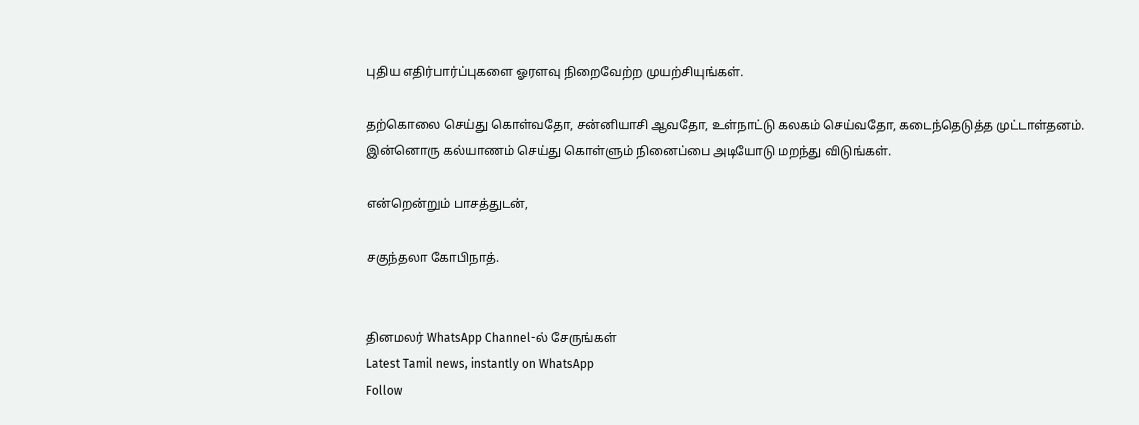புதிய எதிர்பார்ப்புகளை ஓரளவு நிறைவேற்ற முயற்சியுங்கள்.

தற்கொலை செய்து கொள்வதோ, சன்னியாசி ஆவதோ, உள்நாட்டு கலகம் செய்வதோ, கடைந்தெடுத்த முட்டாள்தனம். இன்னொரு கல்யாணம் செய்து கொள்ளும் நினைப்பை அடியோடு மறந்து விடுங்கள்.

என்றென்றும் பாசத்துடன்,

சகுந்தலா கோபிநாத்.


தினமலர் WhatsApp Channel-ல் சேருங்கள்
Latest Tamil news, instantly on WhatsApp
Follow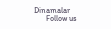Dinamalar
      Follow us